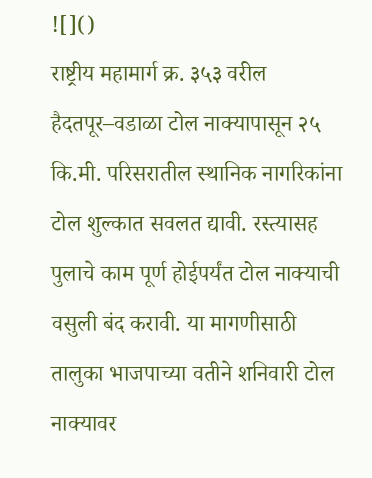![]()
राष्ट्रीय महामार्ग क्र. ३५३ वरील हैदतपूर–वडाळा टोल नाक्यापासून २५ कि.मी. परिसरातील स्थानिक नागरिकांना टोल शुल्कात सवलत द्यावी. रस्त्यासह पुलाचे काम पूर्ण होईपर्यंत टोल नाक्याची वसुली बंद करावी. या मागणीसाठी तालुका भाजपाच्या वतीने शनिवारी टोल नाक्यावर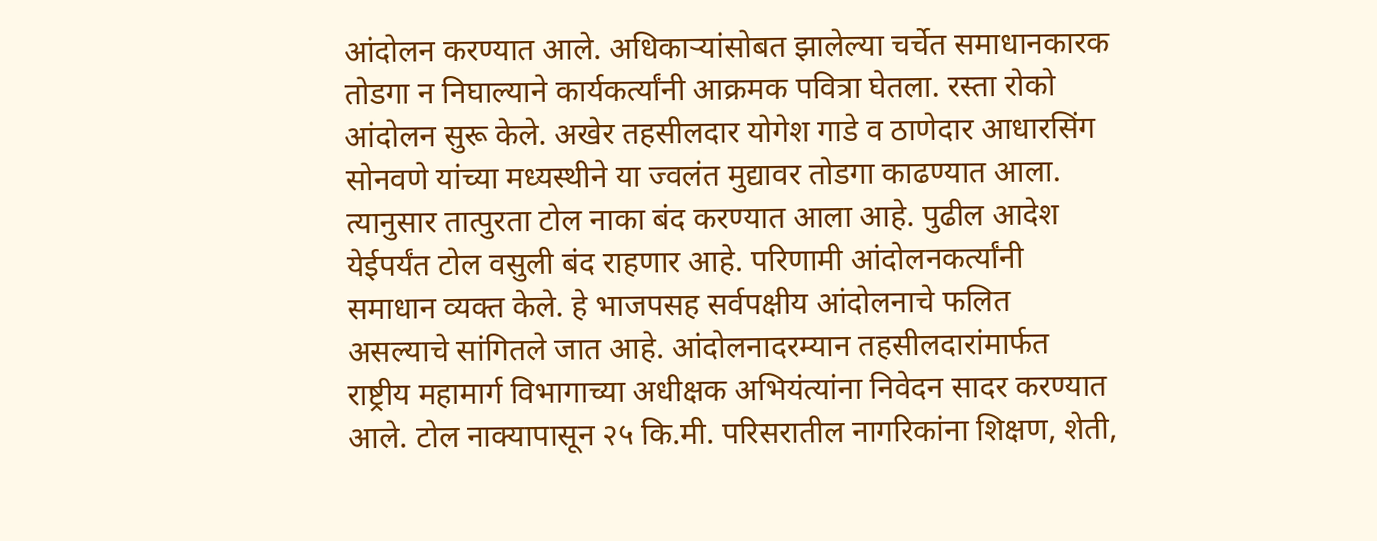आंदोलन करण्यात आले. अधिकाऱ्यांसोबत झालेल्या चर्चेत समाधानकारक तोडगा न निघाल्याने कार्यकर्त्यांनी आक्रमक पवित्रा घेतला. रस्ता रोको आंदोलन सुरू केले. अखेर तहसीलदार योगेश गाडे व ठाणेदार आधारसिंग सोनवणे यांच्या मध्यस्थीने या ज्वलंत मुद्यावर तोडगा काढण्यात आला. त्यानुसार तात्पुरता टोल नाका बंद करण्यात आला आहे. पुढील आदेश येईपर्यंत टोल वसुली बंद राहणार आहे. परिणामी आंदोलनकर्त्यांनी समाधान व्यक्त केले. हे भाजपसह सर्वपक्षीय आंदोलनाचे फलित असल्याचे सांगितले जात आहे. आंदोलनादरम्यान तहसीलदारांमार्फत राष्ट्रीय महामार्ग विभागाच्या अधीक्षक अभियंत्यांना निवेदन सादर करण्यात आले. टोल नाक्यापासून २५ कि.मी. परिसरातील नागरिकांना शिक्षण, शेती,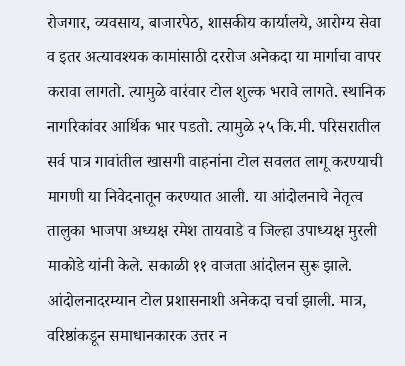रोजगार, व्यवसाय, बाजारपेठ, शासकीय कार्यालये, आरोग्य सेवा व इतर अत्यावश्यक कामांसाठी दररोज अनेकदा या मार्गाचा वापर करावा लागतो. त्यामुळे वारंवार टोल शुल्क भरावे लागते. स्थानिक नागरिकांवर आर्थिक भार पडतो. त्यामुळे २५ कि.मी. परिसरातील सर्व पात्र गावांतील खासगी वाहनांना टोल सवलत लागू करण्याची मागणी या निवेदनातून करण्यात आली. या आंदोलनाचे नेतृत्व तालुका भाजपा अध्यक्ष रमेश तायवाडे व जिल्हा उपाध्यक्ष मुरली माकोडे यांनी केले. सकाळी ११ वाजता आंदोलन सुरू झाले. आंदोलनादरम्यान टोल प्रशासनाशी अनेकदा चर्चा झाली. मात्र, वरिष्ठांकडून समाधानकारक उत्तर न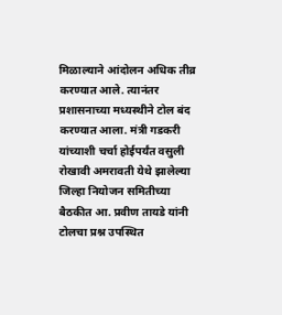मिळाल्याने आंदोलन अधिक तीव्र करण्यात आले. त्यानंतर प्रशासनाच्या मध्यस्थीने टोल बंद करण्यात आला. मंत्री गडकरी यांच्याशी चर्चा होईपर्यंत वसुली रोखावी अमरावती येथे झालेल्या जिल्हा नियोजन समितीच्या बैठकीत आ. प्रवीण तायडे यांनी टोलचा प्रश्न उपस्थित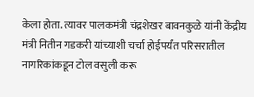केला होता. त्यावर पालकमंत्री चंद्रशेखर बावनकुळे यांनी केंद्रीय मंत्री नितीन गडकरी यांच्याशी चर्चा होईपर्यंत परिसरातील नागरिकांकडून टोल वसुली करू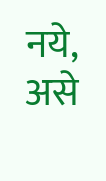नये, असे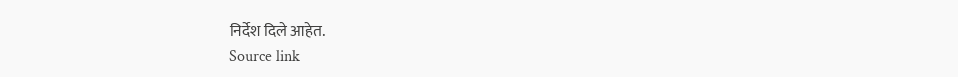निर्देश दिले आहेत.
Source link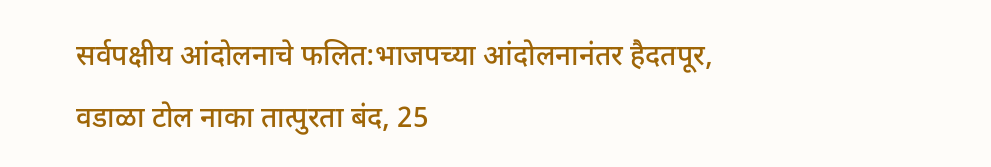सर्वपक्षीय आंदोलनाचे फलित:भाजपच्या आंदोलनानंतर हैदतपूर, वडाळा टोल नाका तात्पुरता बंद, 25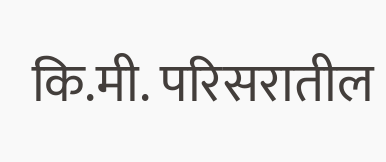कि.मी. परिसरातील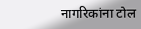नागरिकांना टोल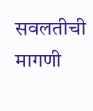सवलतीची मागणी